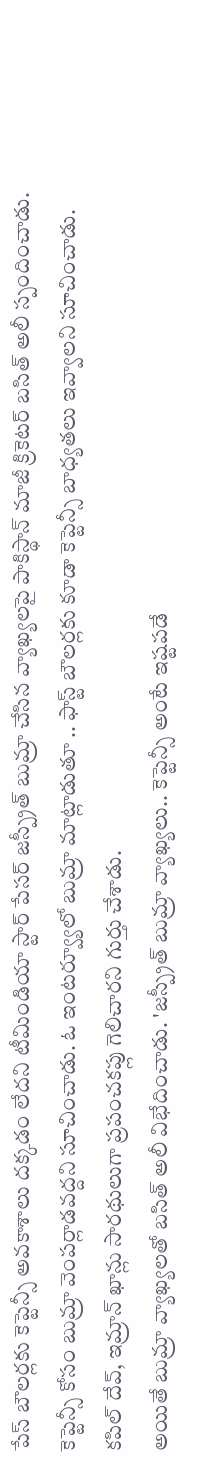పేస్ బౌలర్లకు కెప్టెన్సీ అవకాశాలు దక్కడం లేదని టీమిండియా స్టార్ పేసర్ జస్ప్రీత్ బుమ్రా చేసిన వ్యాఖ్యలపై పాకిస్థాన్ మాజీ క్రికెటర్ బసిత్ అలీ స్పందించాడు. కెప్టెన్సీ కోసం బుమ్రా వెంపర్లాడవద్దని సూచించాడు. ఓ ఇంటర్వ్యూలో బుమ్రా మాట్లాడుతూ .. ఫాస్ట్ బౌలర్లకు కూడా కెప్టెన్సీ బాధ్యతలు ఇవ్వాలని సూచించాడు. కపిల్ దేవ్, ఇమ్రాన్ ఖాన్లు సారథులుగా ప్రపంచకప్లు గెలిచారని గుర్తు చేశాడు.
అయితే బుమ్రా వ్యాఖ్యలతో బసిత్ అలీ విభేదించాడు. 'జస్ప్రీత్ బుమ్రా వ్యాఖ్యలు.. కెప్టెన్సీ అంటే ఇష్టపడే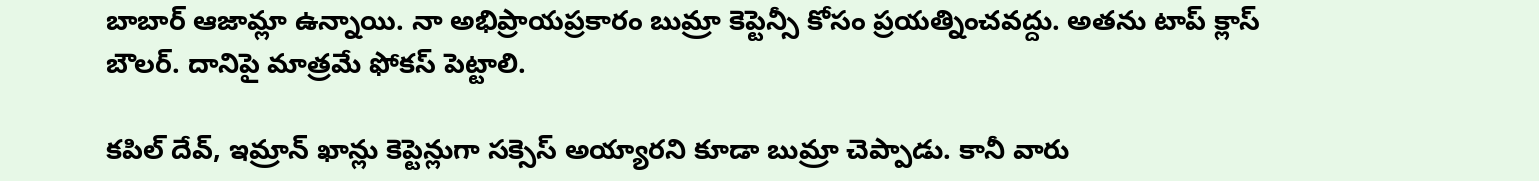బాబార్ ఆజామ్లా ఉన్నాయి. నా అభిప్రాయప్రకారం బుమ్రా కెప్టెన్సీ కోసం ప్రయత్నించవద్దు. అతను టాప్ క్లాస్ బౌలర్. దానిపై మాత్రమే ఫోకస్ పెట్టాలి.

కపిల్ దేవ్, ఇమ్రాన్ ఖాన్లు కెప్టెన్లుగా సక్సెస్ అయ్యారని కూడా బుమ్రా చెప్పాడు. కానీ వారు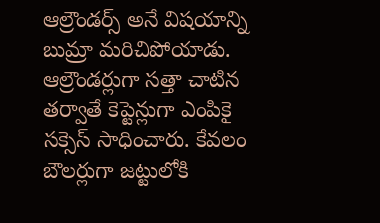ఆల్రౌండర్స్ అనే విషయాన్ని బుమ్రా మరిచిపోయాడు. ఆల్రౌండర్లుగా సత్తా చాటిన తర్వాతే కెప్టెన్లుగా ఎంపికై సక్సెస్ సాధించారు. కేవలం బౌలర్లుగా జట్టులోకి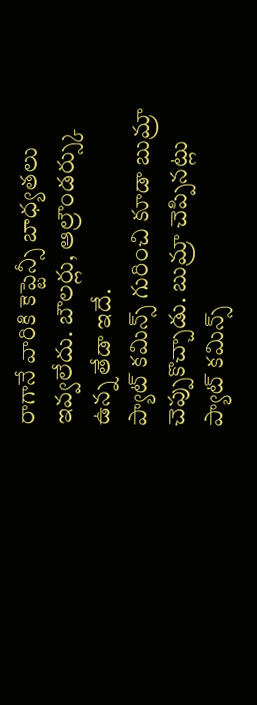రాగానే వారికి కెప్టెన్సీ బాధ్యతలు ఇవ్వలేదు. బౌలర్లు, ఆల్రౌండర్స్కు ఉన్న తేడా ఇదే.
ప్యాట్ కమిన్స్ గురించి కూడా బుమ్రా చెప్పుకొచ్చాడు. బుమ్రా చెప్పినట్లు ప్యాట్ కమిన్స్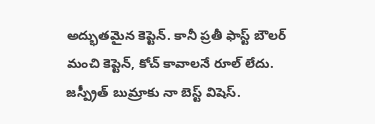అద్భుతమైన కెప్టెన్. కానీ ప్రతీ ఫాస్ట్ బౌలర్ మంచి కెప్టెన్, కోచ్ కావాలనే రూల్ లేదు. జస్ప్రీత్ బుమ్రాకు నా బెస్ట్ విషెస్.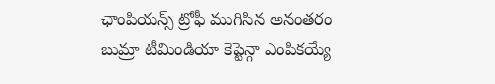ఛాంపియన్స్ ట్రోఫీ ముగిసిన అనంతరం బుమ్రా టీమిండియా కెప్టెన్గా ఎంపికయ్యే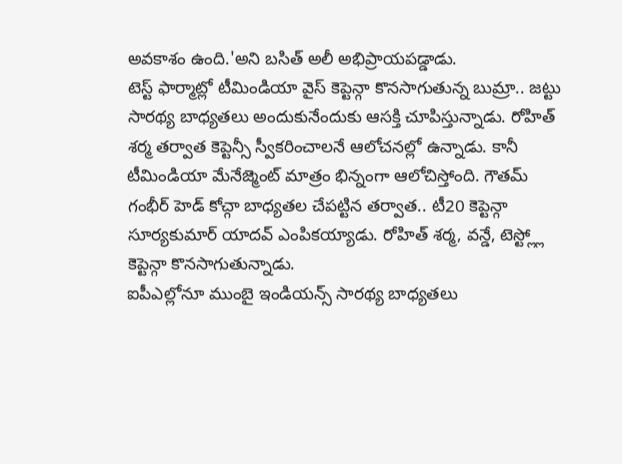అవకాశం ఉంది.'అని బసిత్ అలీ అభిప్రాయపడ్డాడు.
టెస్ట్ ఫార్మాట్లో టీమిండియా వైస్ కెప్టెన్గా కొనసాగుతున్న బుమ్రా.. జట్టు సారథ్య బాధ్యతలు అందుకునేందుకు ఆసక్తి చూపిస్తున్నాడు. రోహిత్ శర్మ తర్వాత కెప్టెన్సీ స్వీకరించాలనే ఆలోచనల్లో ఉన్నాడు. కానీ టీమిండియా మేనేజ్మెంట్ మాత్రం భిన్నంగా ఆలోచిస్తోంది. గౌతమ్ గంభీర్ హెడ్ కోచ్గా బాధ్యతల చేపట్టిన తర్వాత.. టీ20 కెప్టెన్గా సూర్యకుమార్ యాదవ్ ఎంపికయ్యాడు. రోహిత్ శర్మ, వన్డే, టెస్ట్ల్లో కెప్టెన్గా కొనసాగుతున్నాడు.
ఐపీఎల్లోనూ ముంబై ఇండియన్స్ సారథ్య బాధ్యతలు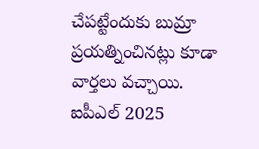చేపట్టేందుకు బుమ్రా ప్రయత్నించినట్లు కూడా వార్తలు వచ్చాయి. ఐపీఎల్ 2025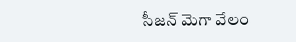సీజన్ మెగా వేలం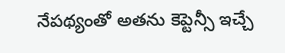నేపథ్యంతో అతను కెప్టెన్సీ ఇచ్చే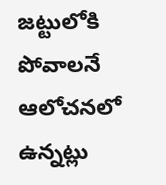జట్టులోకి పోవాలనే ఆలోచనలో ఉన్నట్లు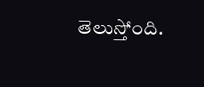తెలుస్తోంది.